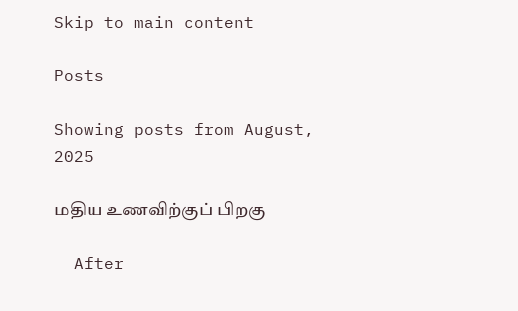Skip to main content

Posts

Showing posts from August, 2025

மதிய உணவிற்குப் பிறகு

  After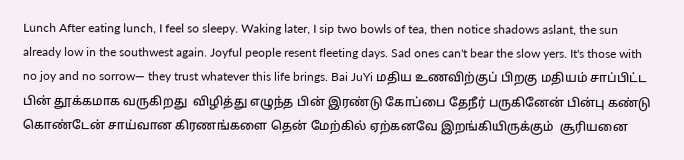Lunch After eating lunch, I feel so sleepy. Waking later, I sip two bowls of tea, then notice shadows aslant, the sun already low in the southwest again. Joyful people resent fleeting days. Sad ones can't bear the slow yers. It's those with no joy and no sorrow— they trust whatever this life brings. Bai JuYi மதிய உணவிற்குப் பிறகு மதியம் சாப்பிட்ட பின் தூக்கமாக வருகிறது  விழித்து எழுந்த பின் இரண்டு கோப்பை தேநீர் பருகினேன் பின்பு கண்டு கொண்டேன் சாய்வான கிரணங்களை தென் மேற்கில் ஏற்கனவே இறங்கியிருக்கும்  சூரியனை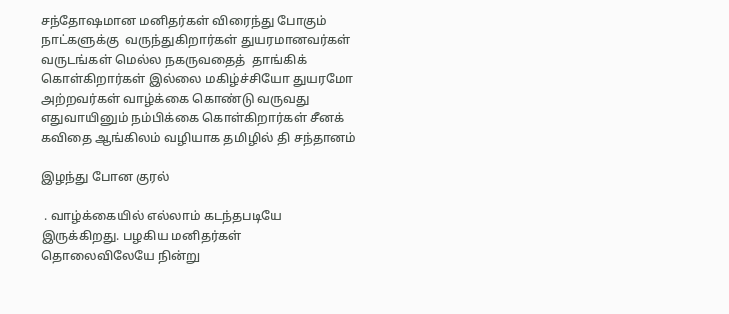சந்தோஷமான மனிதர்கள் விரைந்து போகும் நாட்களுக்கு  வருந்துகிறார்கள் துயரமானவர்கள்  வருடங்கள் மெல்ல நகருவதைத்  தாங்கிக் கொள்கிறார்கள் இல்லை மகிழ்ச்சியோ துயரமோ அற்றவர்கள் வாழ்க்கை கொண்டு வருவது எதுவாயினும் நம்பிக்கை கொள்கிறார்கள் சீனக் கவிதை ஆங்கிலம் வழியாக தமிழில் தி சந்தானம்

இழந்து போன குரல்

 . வாழ்க்கையில் எல்லாம் கடந்தபடியே இருக்கிறது. பழகிய மனிதர்கள் தொலைவிலேயே நின்று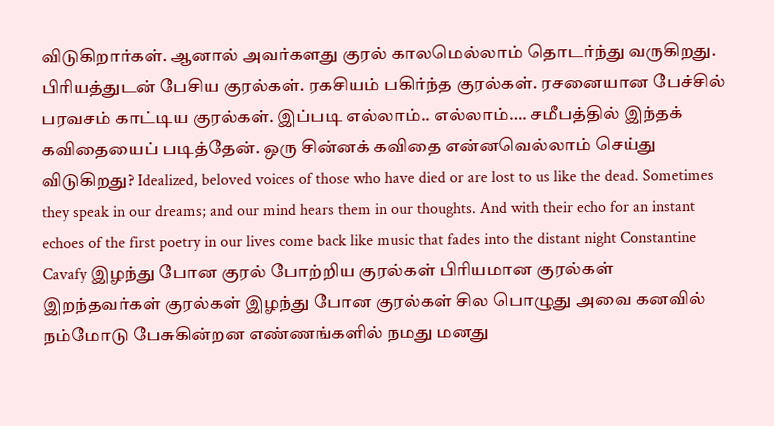விடுகிறார்கள். ஆனால் அவர்களது குரல் காலமெல்லாம் தொடர்ந்து வருகிறது. பிரியத்துடன் பேசிய குரல்கள். ரகசியம் பகிர்ந்த குரல்கள். ரசனையான பேச்சில் பரவசம் காட்டிய குரல்கள். இப்படி எல்லாம்.. எல்லாம்…. சமீபத்தில் இந்தக் கவிதையைப் படித்தேன். ஒரு சின்னக் கவிதை என்னவெல்லாம் செய்து விடுகிறது? Idealized, beloved voices of those who have died or are lost to us like the dead. Sometimes they speak in our dreams; and our mind hears them in our thoughts. And with their echo for an instant echoes of the first poetry in our lives come back like music that fades into the distant night Constantine Cavafy இழந்து போன குரல் போற்றிய குரல்கள் பிரியமான குரல்கள் இறந்தவர்கள் குரல்கள் இழந்து போன குரல்கள் சில பொழுது அவை கனவில் நம்மோடு பேசுகின்றன எண்ணங்களில் நமது மனது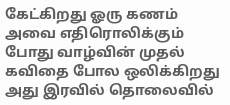கேட்கிறது ஓரு கணம் அவை எதிரொலிக்கும் போது வாழ்வின் முதல் கவிதை போல ஒலிக்கிறது அது இரவில் தொலைவில்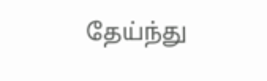தேய்ந்து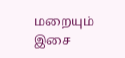மறையும் இசை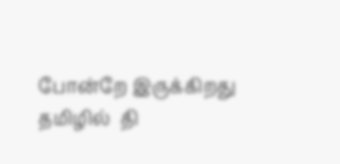போன்றே இருக்கிறது தமிழில்  தி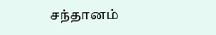சந்தானம்